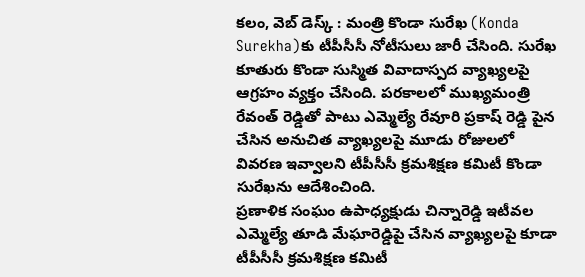కలం, వెబ్ డెస్క్ : మంత్రి కొండా సురేఖ (Konda Surekha)కు టీపీసీసీ నోటీసులు జారీ చేసింది. సురేఖ కూతురు కొండా సుస్మిత వివాదాస్పద వ్యాఖ్యలపై ఆగ్రహం వ్యక్తం చేసింది. పరకాలలో ముఖ్యమంత్రి రేవంత్ రెడ్డితో పాటు ఎమ్మెల్యే రేవూరి ప్రకాష్ రెడ్డి పైన చేసిన అనుచిత వ్యాఖ్యలపై మూడు రోజులలో వివరణ ఇవ్వాలని టీపీసీసీ క్రమశిక్షణ కమిటీ కొండా సురేఖను ఆదేశించింది.
ప్రణాళిక సంఘం ఉపాధ్యక్షుడు చిన్నారెడ్డి ఇటీవల ఎమ్మెల్యే తూడి మేఘారెడ్డిపై చేసిన వ్యాఖ్యలపై కూడా టీపీసీసీ క్రమశిక్షణ కమిటీ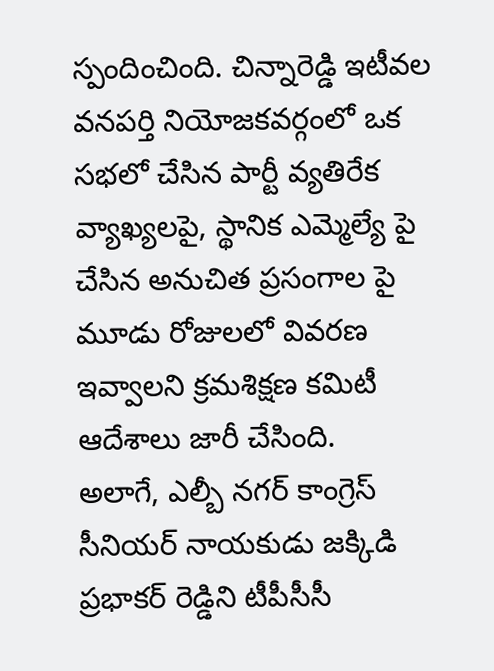స్పందించింది. చిన్నారెడ్డి ఇటీవల వనపర్తి నియోజకవర్గంలో ఒక సభలో చేసిన పార్టీ వ్యతిరేక వ్యాఖ్యలపై, స్థానిక ఎమ్మెల్యే పై చేసిన అనుచిత ప్రసంగాల పై మూడు రోజులలో వివరణ ఇవ్వాలని క్రమశిక్షణ కమిటీ ఆదేశాలు జారీ చేసింది.
అలాగే, ఎల్బీ నగర్ కాంగ్రెస్ సీనియర్ నాయకుడు జక్కిడి ప్రభాకర్ రెడ్డిని టీపీసీసీ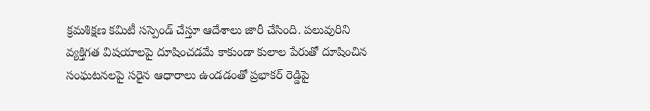క్రమశిక్షణ కమిటీ సస్పెండ్ చేస్తూ ఆదేశాలు జారీ చేసింది. పలువురిని వ్యక్తిగత విషయాలపై దూషించడమే కాకుండా కులాల పేరుతో దూషించిన సంఘటనలపై సరైన ఆధారాలు ఉండడంతో ప్రభాకర్ రెడ్డిపై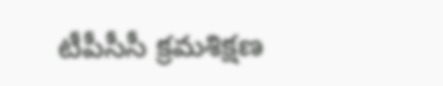టీపీసీసీ క్రమశిక్షణ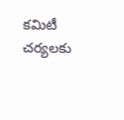కమిటీ చర్యలకు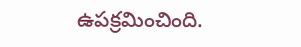ఉపక్రమించింది.